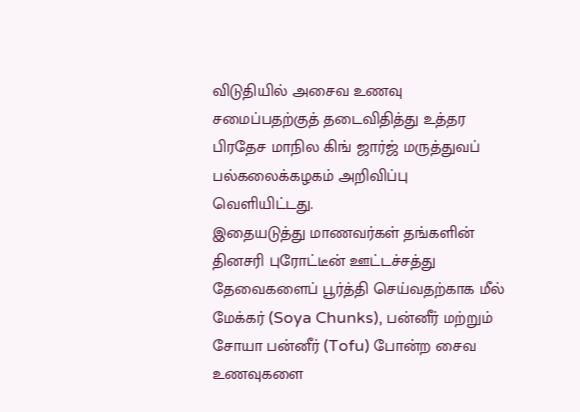விடுதியில் அசைவ உணவு சமைப்பதற்குத் தடைவிதித்து உத்தர பிரதேச மாநில கிங் ஜார்ஜ் மருத்துவப் பல்கலைக்கழகம் அறிவிப்பு வெளியிட்டது.
இதையடுத்து மாணவர்கள் தங்களின் தினசரி புரோட்டீன் ஊட்டச்சத்து தேவைகளைப் பூர்த்தி செய்வதற்காக மீல் மேக்கர் (Soya Chunks), பன்னீர் மற்றும் சோயா பன்னீர் (Tofu) போன்ற சைவ உணவுகளை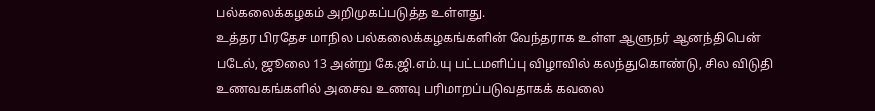பல்கலைக்கழகம் அறிமுகப்படுத்த உள்ளது.
உத்தர பிரதேச மாநில பல்கலைக்கழகங்களின் வேந்தராக உள்ள ஆளுநர் ஆனந்திபென் படேல், ஜூலை 13 அன்று கே.ஜி.எம்.யு பட்டமளிப்பு விழாவில் கலந்துகொண்டு, சில விடுதி உணவகங்களில் அசைவ உணவு பரிமாறப்படுவதாகக் கவலை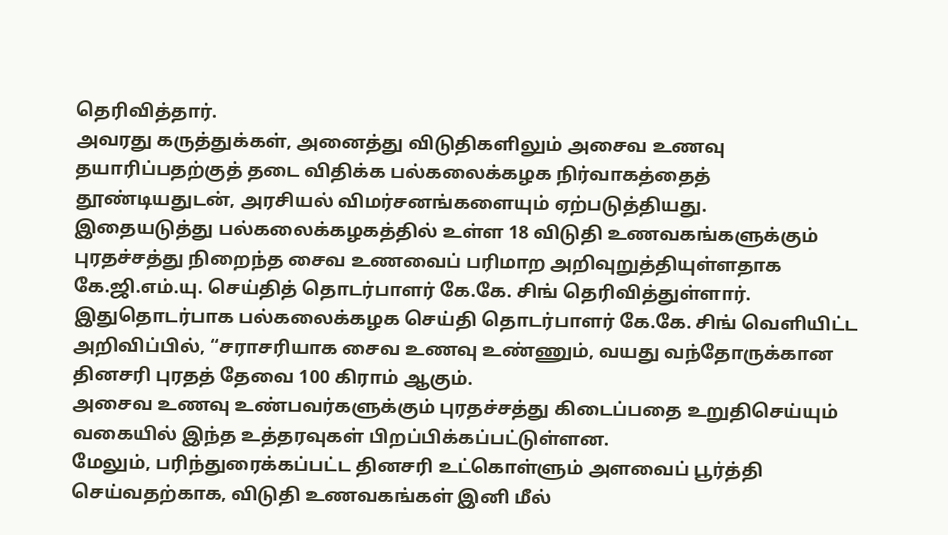தெரிவித்தார்.
அவரது கருத்துக்கள், அனைத்து விடுதிகளிலும் அசைவ உணவு தயாரிப்பதற்குத் தடை விதிக்க பல்கலைக்கழக நிர்வாகத்தைத் தூண்டியதுடன், அரசியல் விமர்சனங்களையும் ஏற்படுத்தியது.
இதையடுத்து பல்கலைக்கழகத்தில் உள்ள 18 விடுதி உணவகங்களுக்கும் புரதச்சத்து நிறைந்த சைவ உணவைப் பரிமாற அறிவுறுத்தியுள்ளதாக கே.ஜி.எம்.யு. செய்தித் தொடர்பாளர் கே.கே. சிங் தெரிவித்துள்ளார்.
இதுதொடர்பாக பல்கலைக்கழக செய்தி தொடர்பாளர் கே.கே. சிங் வெளியிட்ட அறிவிப்பில், “சராசரியாக சைவ உணவு உண்ணும், வயது வந்தோருக்கான தினசரி புரதத் தேவை 100 கிராம் ஆகும்.
அசைவ உணவு உண்பவர்களுக்கும் புரதச்சத்து கிடைப்பதை உறுதிசெய்யும் வகையில் இந்த உத்தரவுகள் பிறப்பிக்கப்பட்டுள்ளன.
மேலும், பரிந்துரைக்கப்பட்ட தினசரி உட்கொள்ளும் அளவைப் பூர்த்தி செய்வதற்காக, விடுதி உணவகங்கள் இனி மீல்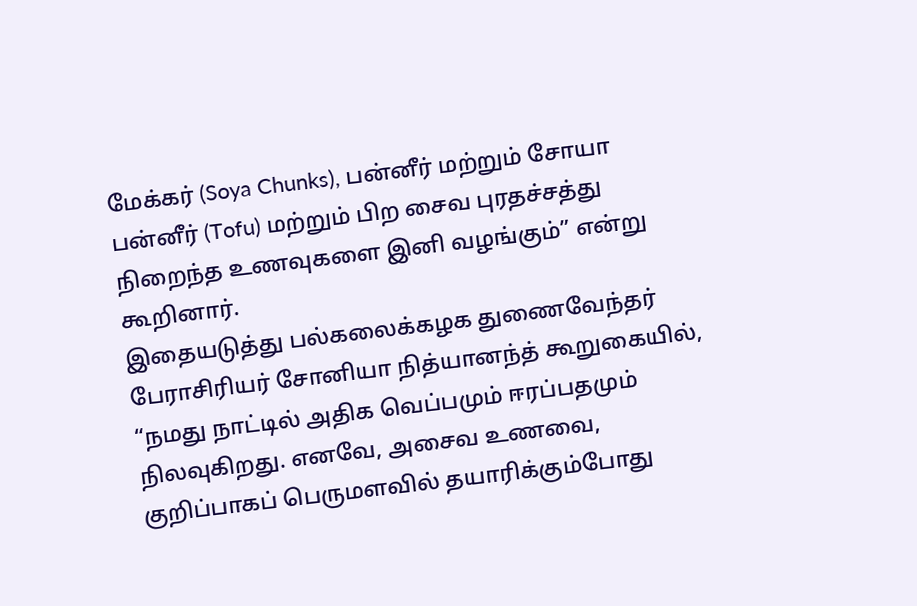மேக்கர் (Soya Chunks), பன்னீர் மற்றும் சோயா பன்னீர் (Tofu) மற்றும் பிற சைவ புரதச்சத்து நிறைந்த உணவுகளை இனி வழங்கும்” என்று கூறினார்.
இதையடுத்து பல்கலைக்கழக துணைவேந்தர் பேராசிரியர் சோனியா நித்யானந்த் கூறுகையில், “நமது நாட்டில் அதிக வெப்பமும் ஈரப்பதமும் நிலவுகிறது. எனவே, அசைவ உணவை, குறிப்பாகப் பெருமளவில் தயாரிக்கும்போது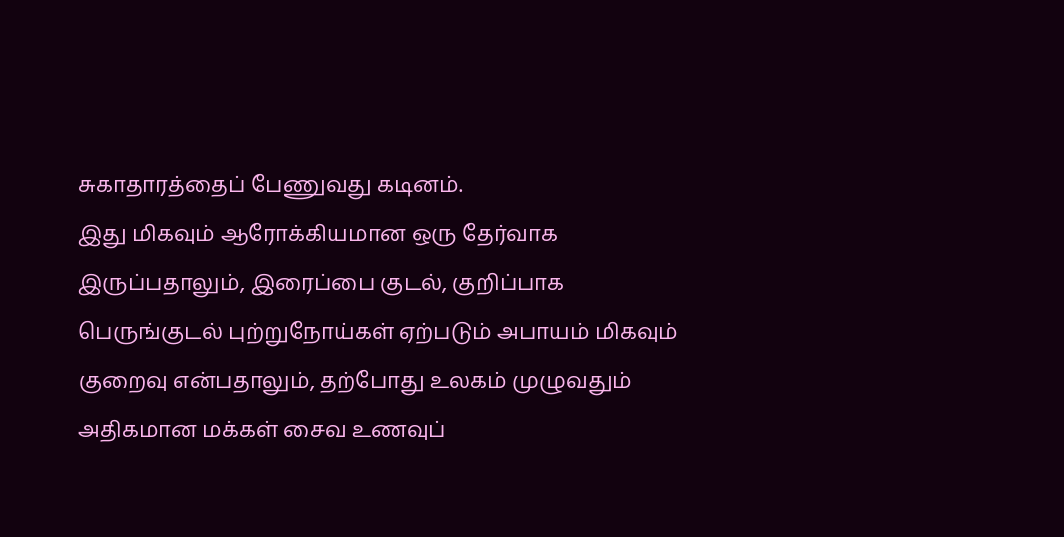சுகாதாரத்தைப் பேணுவது கடினம்.
இது மிகவும் ஆரோக்கியமான ஒரு தேர்வாக இருப்பதாலும், இரைப்பை குடல், குறிப்பாக பெருங்குடல் புற்றுநோய்கள் ஏற்படும் அபாயம் மிகவும் குறைவு என்பதாலும், தற்போது உலகம் முழுவதும் அதிகமான மக்கள் சைவ உணவுப்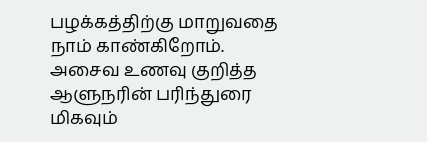பழக்கத்திற்கு மாறுவதை நாம் காண்கிறோம்.
அசைவ உணவு குறித்த ஆளுநரின் பரிந்துரை மிகவும்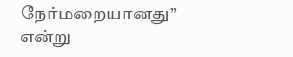நேர்மறையானது” என்று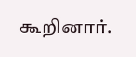கூறினார்.